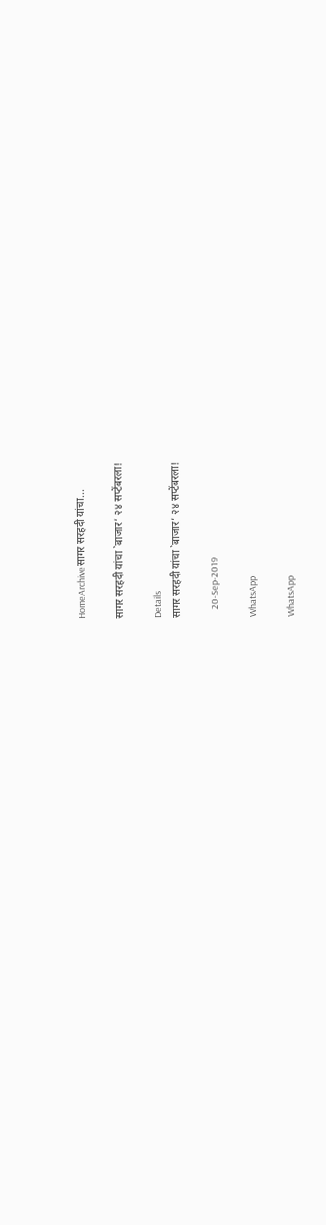HomeArchiveसागर सरहदी यांचा...

सागर सरहदी यांचा `बाजार’ २४ सप्टेंबरला!

Details
सागर सरहदी यांचा `बाजार’ २४ सप्टेंबरला!

    20-Sep-2019

WhatsApp

WhatsApp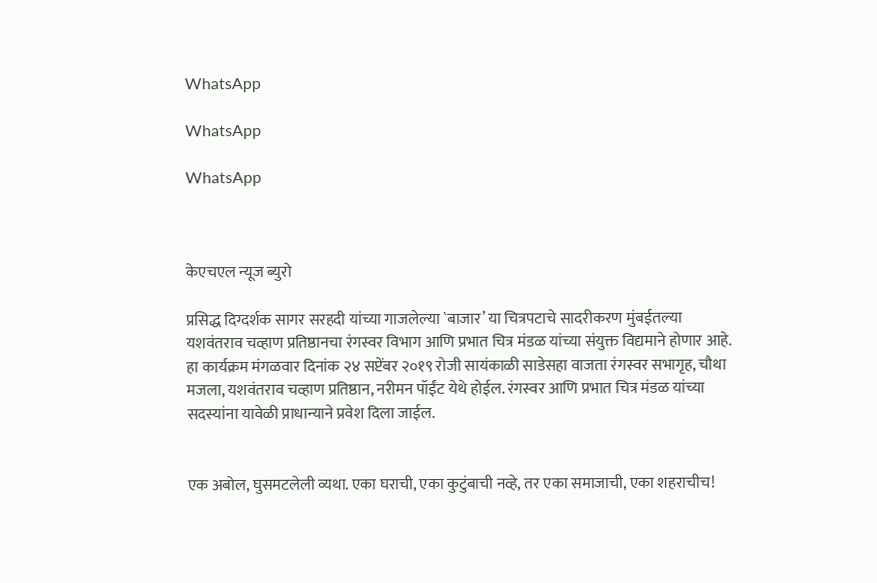WhatsApp

WhatsApp

WhatsApp



केएचएल न्यूज ब्युरो

प्रसिद्ध दिग्दर्शक सागर सरहदी यांच्या गाजलेल्या `बाजार’ या चित्रपटाचे सादरीकरण मुंबईतल्या यशवंतराव चव्हाण प्रतिष्ठानचा रंगस्वर विभाग आणि प्रभात चित्र मंडळ यांच्या संयुक्त विद्यमाने होणार आहे. हा कार्यक्रम मंगळवार दिनांक २४ सप्टेंबर २०१९ रोजी सायंकाळी साडेसहा वाजता रंगस्वर सभागृह, चौथा मजला, यशवंतराव चव्हाण प्रतिष्ठान, नरीमन पॉईंट येथे होईल. रंगस्वर आणि प्रभात चित्र मंडळ यांच्या सदस्यांना यावेळी प्राधान्याने प्रवेश दिला जाईल.


एक अबोल, घुसमटलेली व्यथा. एका घराची, एका कुटुंबाची नव्हे, तर एका समाजाची, एका शहराचीच!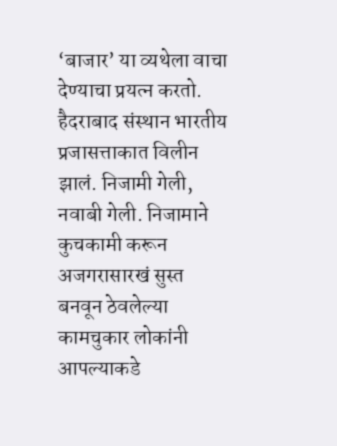‘बाजार’ या व्यथेला वाचा देण्याचा प्रयत्न करतो. हैदराबाद संस्थान भारतीय प्रजासत्ताकात विलीन झालं. निजामी गेली, नवाबी गेली. निजामाने कुचकामी करून अजगरासारखं सुस्त बनवून ठेवलेल्या कामचुकार लोकांनी आपल्याकडे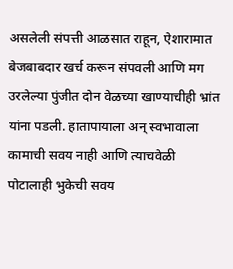असलेली संपत्ती आळसात राहून, ऐशारामात बेजबाबदार खर्च करून संपवली आणि मग उरलेल्या पुंजीत दोन वेळच्या खाण्याचीही भ्रांत यांना पडली. हातापायाला अन् स्वभावाला कामाची सवय नाही आणि त्याचवेळी पोटालाही भुकेची सवय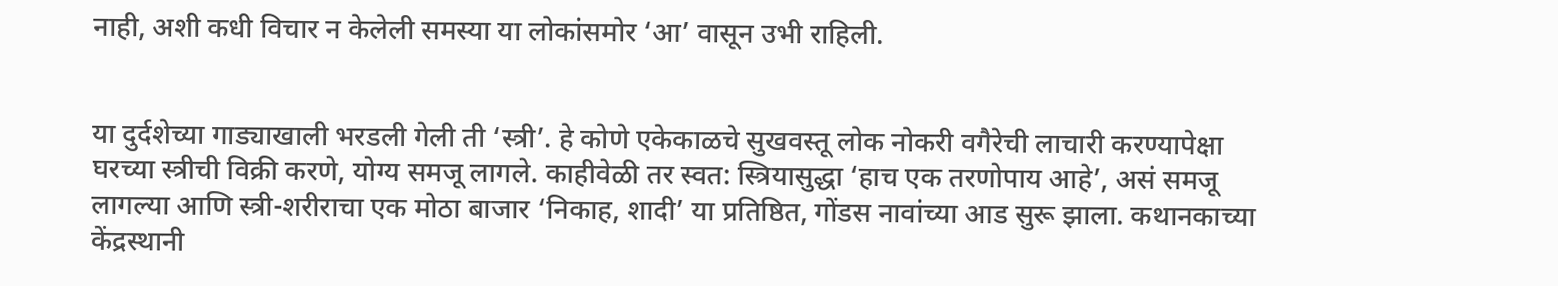नाही, अशी कधी विचार न केलेली समस्या या लोकांसमोर ‘आ’ वासून उभी राहिली.


या दुर्दशेच्या गाड्याखाली भरडली गेली ती ‘स्त्री’. हे कोणे एकेकाळचे सुखवस्तू लोक नोकरी वगैरेची लाचारी करण्यापेक्षा घरच्या स्त्रीची विक्री करणे, योग्य समजू लागले. काहीवेळी तर स्वत: स्त्रियासुद्धा ‘हाच एक तरणोपाय आहे’, असं समजू लागल्या आणि स्त्री-शरीराचा एक मोठा बाजार ‘निकाह, शादी’ या प्रतिष्ठित, गोंडस नावांच्या आड सुरू झाला. कथानकाच्या केंद्रस्थानी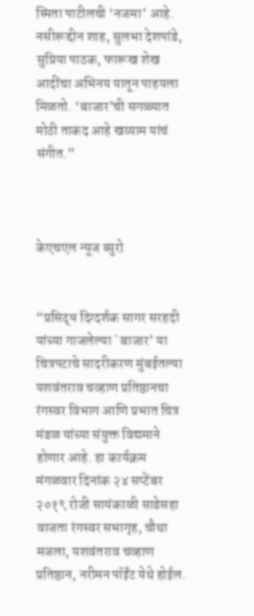स्मिता पाटीलची ‘नजमा’ आहे. नसीरूद्दीन शाह, सुलभा देशपांडे, सुप्रिया पाठक, फारूख शेख आदींचा अभिनय यातून पाहयला मिळतो. ‘बाजार’ची सगळ्यात मोठी ताकद आहे खय्याम यांचं संगीत.”



केएचएल न्यूज ब्युरो


“प्रसिद्ध दिग्दर्शक सागर सरहदी यांच्या गाजलेल्या `बाजार’ या चित्रपटाचे सादरीकरण मुंबईतल्या यशवंतराव चव्हाण प्रतिष्ठानचा रंगस्वर विभाग आणि प्रभात चित्र मंडळ यांच्या संयुक्त विद्यमाने होणार आहे. हा कार्यक्रम मंगळवार दिनांक २४ सप्टेंबर २०१९ रोजी सायंकाळी साडेसहा वाजता रंगस्वर सभागृह, चौथा मजला, यशवंतराव चव्हाण प्रतिष्ठान, नरीमन पॉईंट येथे होईल.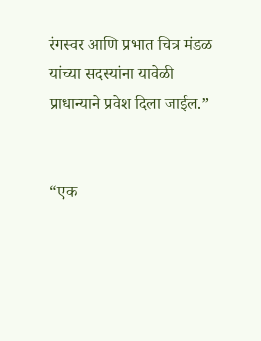रंगस्वर आणि प्रभात चित्र मंडळ यांच्या सदस्यांना यावेळी प्राधान्याने प्रवेश दिला जाईल.”


“एक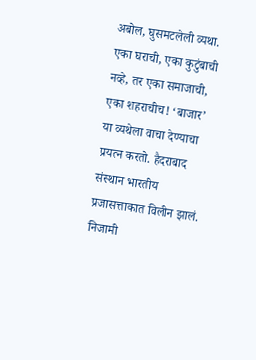अबोल, घुसमटलेली व्यथा. एका घराची, एका कुटुंबाची नव्हे, तर एका समाजाची, एका शहराचीच! ‘बाजार’ या व्यथेला वाचा देण्याचा प्रयत्न करतो. हैदराबाद संस्थान भारतीय प्रजासत्ताकात विलीन झालं. निजामी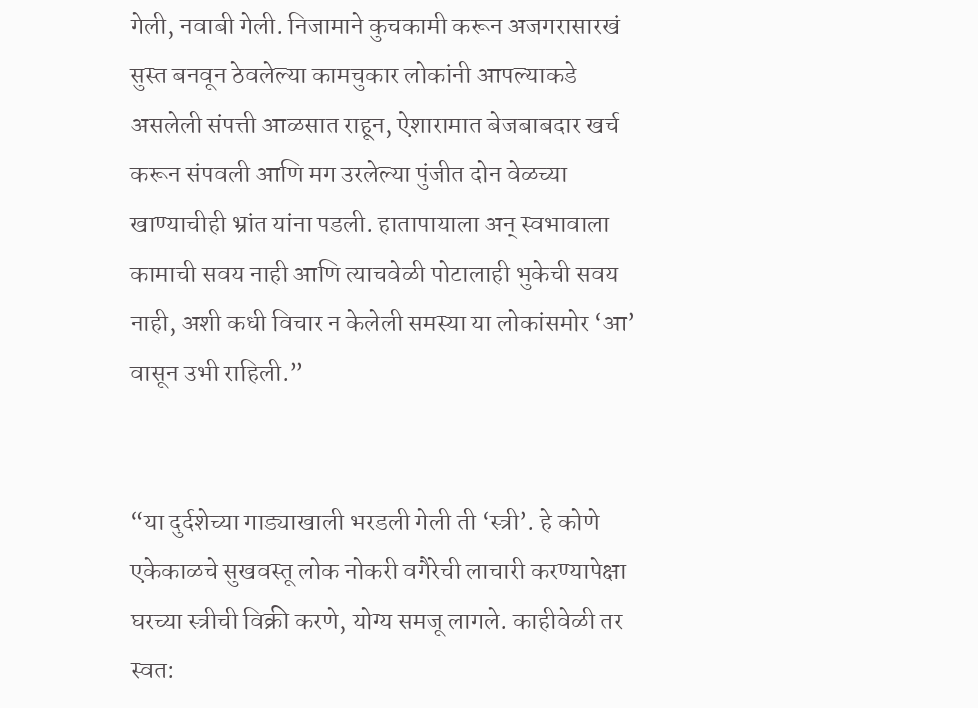गेली, नवाबी गेली. निजामाने कुचकामी करून अजगरासारखं सुस्त बनवून ठेवलेल्या कामचुकार लोकांनी आपल्याकडे असलेली संपत्ती आळसात राहून, ऐशारामात बेजबाबदार खर्च करून संपवली आणि मग उरलेल्या पुंजीत दोन वेळच्या खाण्याचीही भ्रांत यांना पडली. हातापायाला अन् स्वभावाला कामाची सवय नाही आणि त्याचवेळी पोटालाही भुकेची सवय नाही, अशी कधी विचार न केलेली समस्या या लोकांसमोर ‘आ’ वासून उभी राहिली.”


“या दुर्दशेच्या गाड्याखाली भरडली गेली ती ‘स्त्री’. हे कोणे एकेकाळचे सुखवस्तू लोक नोकरी वगैरेची लाचारी करण्यापेक्षा घरच्या स्त्रीची विक्री करणे, योग्य समजू लागले. काहीवेळी तर स्वत: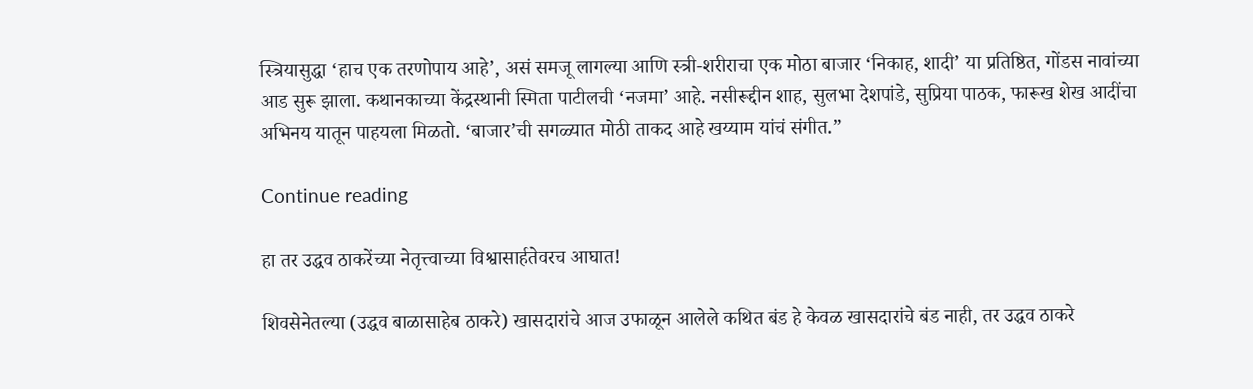स्त्रियासुद्धा ‘हाच एक तरणोपाय आहे’, असं समजू लागल्या आणि स्त्री-शरीराचा एक मोठा बाजार ‘निकाह, शादी’ या प्रतिष्ठित, गोंडस नावांच्या आड सुरू झाला. कथानकाच्या केंद्रस्थानी स्मिता पाटीलची ‘नजमा’ आहे. नसीरूद्दीन शाह, सुलभा देशपांडे, सुप्रिया पाठक, फारूख शेख आदींचा अभिनय यातून पाहयला मिळतो. ‘बाजार’ची सगळ्यात मोठी ताकद आहे खय्याम यांचं संगीत.”

Continue reading

हा तर उद्धव ठाकरेंच्या नेतृत्त्वाच्या विश्वासार्हतेवरच आघात!

शिवसेनेतल्या (उद्धव बाळासाहेब ठाकरे) खासदारांचे आज उफाळून आलेले कथित बंड हे केवळ खासदारांचे बंड नाही, तर उद्धव ठाकरे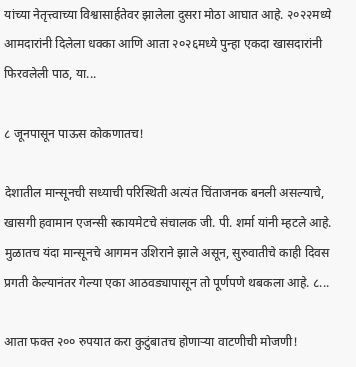यांच्या नेतृत्त्वाच्या विश्वासार्हतेवर झालेला दुसरा मोठा आघात आहे. २०२२मध्ये आमदारांनी दिलेला धक्का आणि आता २०२६मध्ये पुन्हा एकदा खासदारांनी फिरवलेली पाठ, या...

८ जूनपासून पाऊस कोकणातच!

देशातील मान्सूनची सध्याची परिस्थिती अत्यंत चिंताजनक बनली असल्याचे, खासगी हवामान एजन्सी स्कायमेटचे संचालक जी. पी. शर्मा यांनी म्हटले आहे. मुळातच यंदा मान्सूनचे आगमन उशिराने झाले असून, सुरुवातीचे काही दिवस प्रगती केल्यानंतर गेल्या एका आठवड्यापासून तो पूर्णपणे थबकला आहे. ८...

आता फक्त २०० रुपयात करा कुटुंबातच होणाऱ्या वाटणीची मोजणी!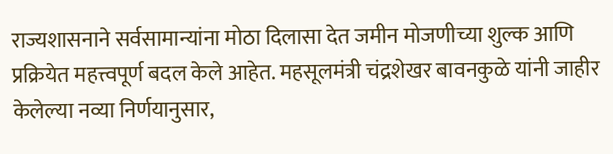राज्यशासनाने सर्वसामान्यांना मोठा दिलासा देत जमीन मोजणीच्या शुल्क आणि प्रक्रियेत महत्त्वपूर्ण बदल केले आहेत. महसूलमंत्री चंद्रशेखर बावनकुळे यांनी जाहीर केलेल्या नव्या निर्णयानुसार,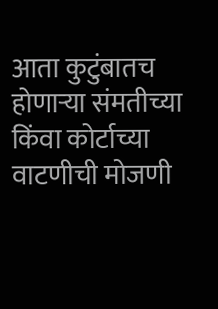आता कुटुंबातच होणाऱ्या संमतीच्या किंवा कोर्टाच्या वाटणीची मोजणी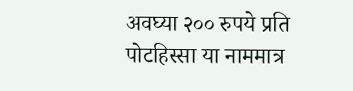अवघ्या २०० रुपये प्रति पोटहिस्सा या नाममात्र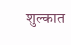शुल्कात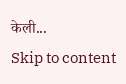केली...
Skip to content